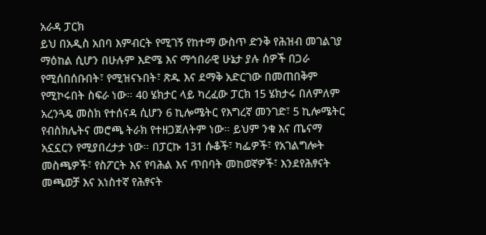አራዳ ፓርክ
ይህ በአዲስ አበባ እምብርት የሚገኝ የከተማ ውስጥ ድንቅ የሕዝብ መገልገያ ማዕከል ሲሆን በሁሉም እድሜ እና ማኅበራዊ ሁኔታ ያሉ ሰዎች በጋራ የሚሰበሰቡበት፣ የሚዝናኑበት፣ ጽዱ እና ደማቅ አድርገው በመጠበቅም የሚኮሩበት ስፍራ ነው። 40 ሄክታር ላይ ካረፈው ፓርክ 15 ሄክታሩ በለምለም አረንጓዴ መስክ የተሰናዳ ሲሆን 6 ኪሎሜትር የእግረኛ መንገድ፣ 5 ኪሎሜትር የብስክሌትና መሮጫ ትራክ የተዘጋጀለትም ነው። ይህም ንቁ እና ጤናማ አኗኗርን የሚያበረታታ ነው። በፓርኩ 131 ሱቆች፣ ካፌዎች፣ የአገልግሎት መስጫዎች፣ የስፖርት እና የባሕል እና ጥበባት መከወኛዎች፣ እንደየሕፃናት መጫወቻ እና አነስተኛ የሕፃናት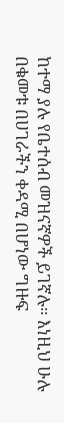ከተማ ያሉ የቤተሰብ መዝናኛዎች ይገኛሉ። እነዚህ ሁሉ በቁመቱ በሀገራችን ቀዳሚ በሆነው ግዙፍ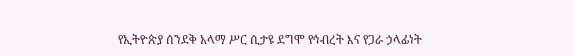የኢትዮጵያ ሰንደቅ አላማ ሥር ሲታዩ ደግሞ የኅብረት እና የጋራ ኃላፊነት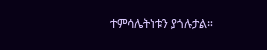ተምሳሌትነቱን ያጎሉታል።